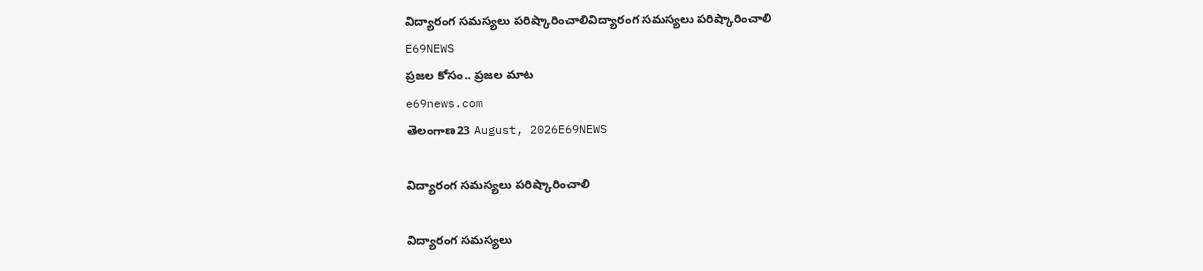విద్యారంగ సమస్యలు పరిష్కారించాలివిద్యారంగ సమస్యలు పరిష్కారించాలి
E69NEWS
ప్రజల కోసం.. ప్రజల మాట
e69news.com
తెలంగాణ23 August, 2026E69NEWS

విద్యారంగ సమస్యలు పరిష్కారించాలి

విద్యారంగ సమస్యలు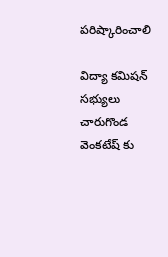పరిష్కారించాలి

విద్యా కమిషన్ సభ్యులు చారుగొండ వెంకటేష్ కు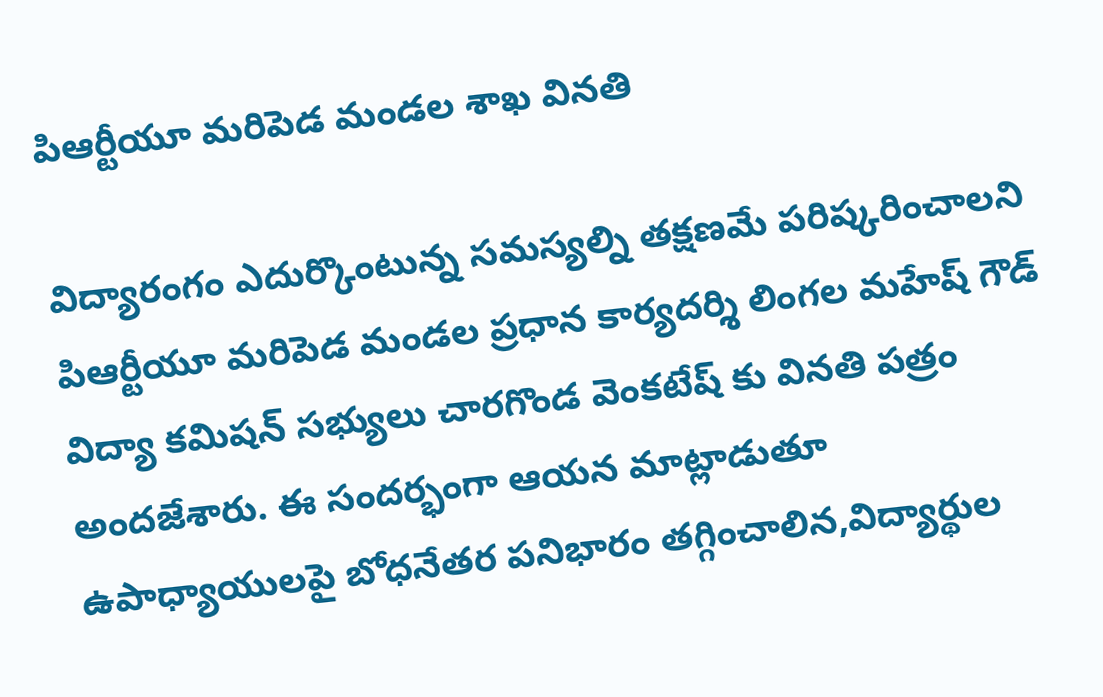పిఆర్టీయూ మరిపెడ మండల శాఖ వినతి

విద్యారంగం ఎదుర్కొంటున్న సమస్యల్ని తక్షణమే పరిష్కరించాలని పిఆర్టీయూ మరిపెడ మండల ప్రధాన కార్యదర్శి లింగల మహేష్ గౌడ్ విద్యా కమిషన్ సభ్యులు చారగొండ వెంకటేష్ కు వినతి పత్రం అందజేశారు. ఈ సందర్భంగా ఆయన మాట్లాడుతూ ఉపాధ్యాయులపై బోధనేతర పనిభారం తగ్గించాలిన,విద్యార్థుల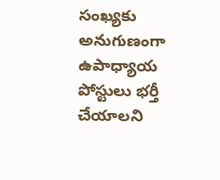సంఖ్యకు అనుగుణంగా ఉపాధ్యాయ పోస్టులు భర్తీ చేయాలని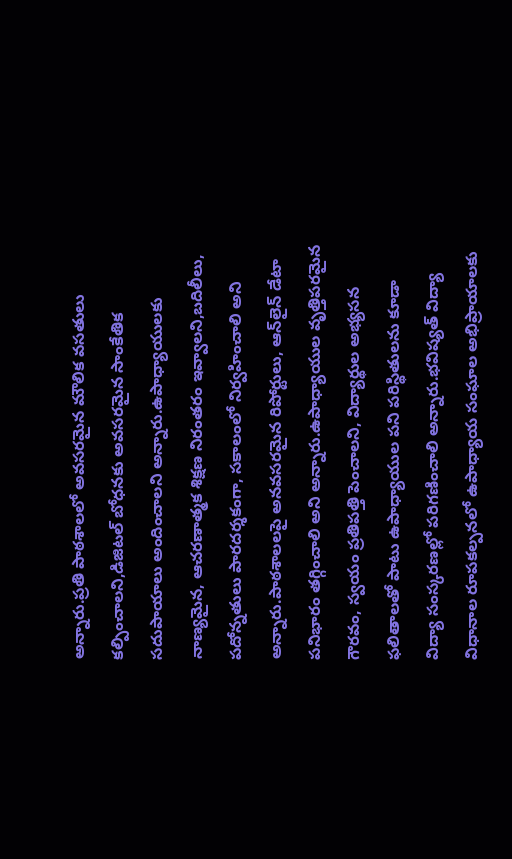అన్నారు.ప్రతి పాఠశాలలో అవసరమైన మౌలిక వసతులు కల్పించాలని,డిజిటల్ బోధనకు అవసరమైన సాంకేతిక సదుపాయాలు అందించాలని అన్నారు.ఉపాధ్యాయులకు నాణ్యమైన, ఆచరణాత్మక శిక్షణ నిరంతరం ఇవ్వాలని,బదిలీలు, పదోన్నతులు పారదర్శకంగా, సకాలంలో నిర్వహించాలి అని అన్నారు.పాఠశాలలపై అనవసరమైన రిపోర్టులు, ఆన్‌లైన్ డేటా పనిభారం తగ్గించాలి అని అన్నారు.ఉపాధ్యాయుల వృత్తిపరమైన గౌరవం, స్వయం ప్రతిపత్తి పెంచాలని, విద్యార్థుల అభ్యసన ఫలితాలతో పాటు ఉపాధ్యాయుల పని పరిస్థితులను కూడా విద్యా సంస్కరణల్లో పరిగణించాలి అన్నారు.భవిష్యత్ విద్యా విధానాల రూపకల్పనలో ఉపాధ్యాయ సంఘాల అభిప్రాయాలకు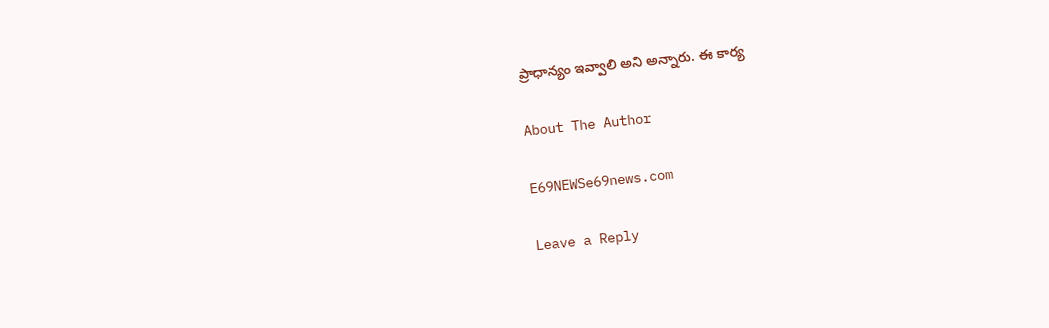ప్రాధాన్యం ఇవ్వాలి అని అన్నారు. ఈ కార్య

About The Author

E69NEWSe69news.com

Leave a Reply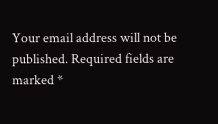Your email address will not be published. Required fields are marked *